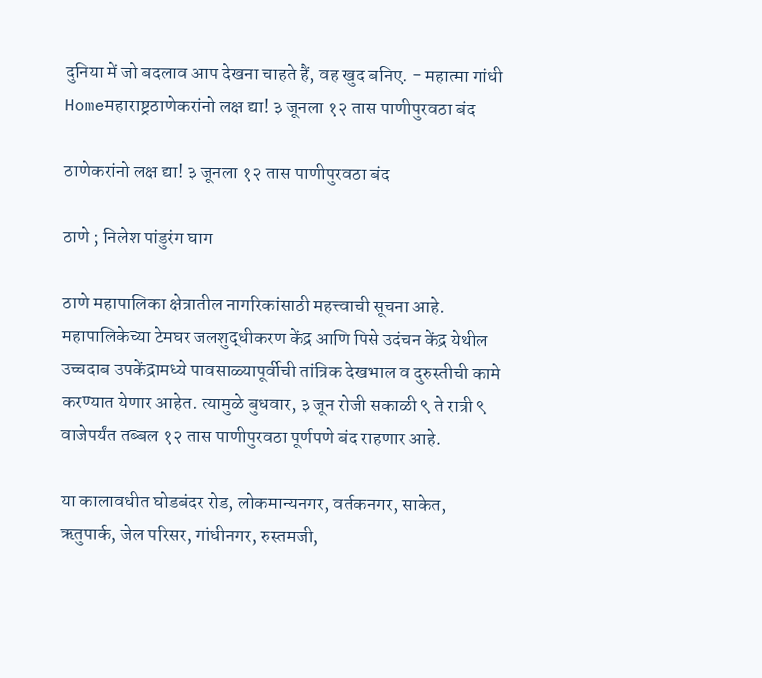दुनिया में जो बदलाव आप देखना चाहते हैं, वह खुद बनिए. - महात्मा गांधी
Homeमहाराष्ट्रठाणेकरांनो लक्ष द्या! ३ जूनला १२ तास पाणीपुरवठा बंद

ठाणेकरांनो लक्ष द्या! ३ जूनला १२ तास पाणीपुरवठा बंद

ठाणे ; निलेश पांडुरंग घाग

ठाणे महापालिका क्षेत्रातील नागरिकांसाठी महत्त्वाची सूचना आहे. महापालिकेच्या टेमघर जलशुद्धीकरण केंद्र आणि पिसे उदंचन केंद्र येथील उच्चदाब उपकेंद्रामध्ये पावसाळ्यापूर्वीची तांत्रिक देखभाल व दुरुस्तीची कामे करण्यात येणार आहेत. त्यामुळे बुधवार, ३ जून रोजी सकाळी ९ ते रात्री ९ वाजेपर्यंत तब्बल १२ तास पाणीपुरवठा पूर्णपणे बंद राहणार आहे.

या कालावधीत घोडबंदर रोड, लोकमान्यनगर, वर्तकनगर, साकेत, ऋतुपार्क, जेल परिसर, गांधीनगर, रुस्तमजी,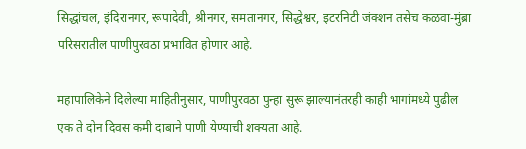सिद्धांचल, इंदिरानगर, रूपादेवी, श्रीनगर, समतानगर, सिद्धेश्वर, इटरनिटी जंक्शन तसेच कळवा-मुंब्रा परिसरातील पाणीपुरवठा प्रभावित होणार आहे.

महापालिकेने दिलेल्या माहितीनुसार, पाणीपुरवठा पुन्हा सुरू झाल्यानंतरही काही भागांमध्ये पुढील एक ते दोन दिवस कमी दाबाने पाणी येण्याची शक्यता आहे.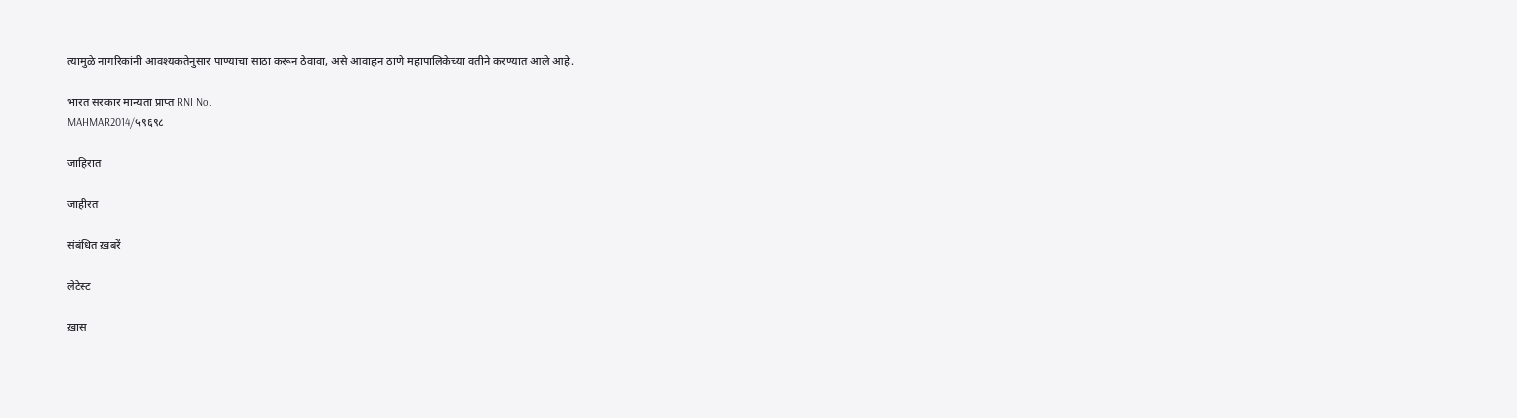त्यामुळे नागरिकांनी आवश्यकतेनुसार पाण्याचा साठा करून ठेवावा, असे आवाहन ठाणे महापालिकेच्या वतीने करण्यात आले आहे.

भारत सरकार मान्यता प्राप्त RNI No.
MAHMAR2014/५९६९८

जाहिरात

जाहीरत

संबंधित ख़बरें

लेटेस्ट

ख़ास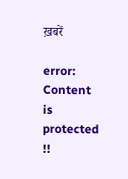ख़बरें

error: Content is protected !!